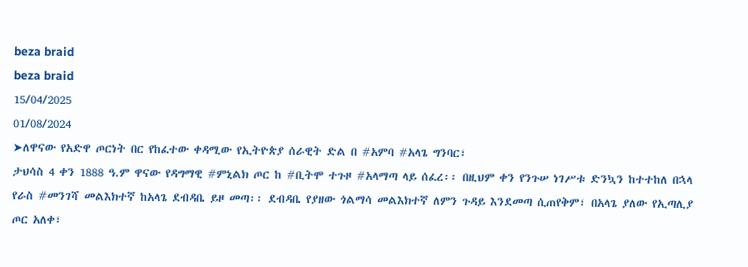beza braid
beza braid
15/04/2025
01/08/2024
➤ለዋናው የአድዋ ጦርነት በር የከፈተው ቀዳሚው የኢትዮጵያ ሰራዊት ድል በ #አምባ #አላጌ ግንባር፣
ታህሳስ 4 ቀን 1888 ዓ.ም ዋናው የዳግማዊ #ምኒልክ ጦር ከ #ቢትሞ ተጉዞ #አላማጣ ላይ ሰፈረ፡፡ በዚህም ቀን የንጉሠ ነገሥቱ ድንኳን ከተተከለ በኋላ የራስ #መንገሻ መልእክተኛ ከአላጌ ደብዳቤ ይዞ መጣ፡፡ ደብዳቤ የያዘው ጎልማሳ መልእክተኛ ለምን ጉዳይ እንደመጣ ሲጠየቅም፣ በአላጌ ያለው የኢጣሊያ ጦር አለቀ፣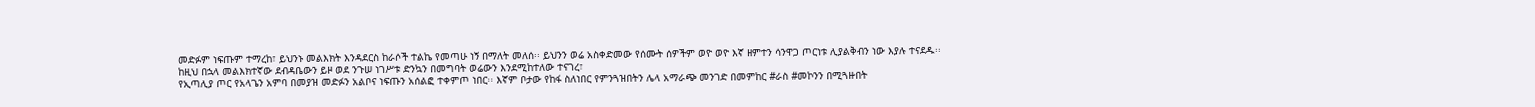መድፉም ነፍጡም ተማረከ፣ ይህንኑ መልእክት እንዳደርስ ከራሶች ተልኬ የመጣሁ ነኝ በማለት መለሰ፡፡ ይህንን ወሬ አስቀድመው የሰሙት ሰዎችም ወዮ ወዮ እኛ ዘምተን ሳንዋጋ ጦርነቱ ሊያልቅብን ነው እያሉ ተናደዱ፡፡
ከዚህ በኋላ መልእክተኛው ደብዳቤውን ይዞ ወደ ንጉሠ ነገሥቱ ድንኳን በመግባት ወሬውን እንደሚከተለው ተናገረ፣
የኢጣሊያ ጦር የአላጌን አምባ በመያዝ መድፉን አልቦና ነፍጡን አሰልፎ ተቀምጦ ነበር፡፡ እኛም ቦታው የከፋ ስለነበር የምንጓዝበትን ሌላ አማራጭ መንገድ በመምከር #ራስ #መኮንን በሚጓዙበት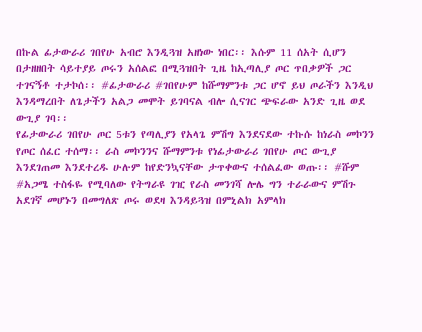በኩል ፊታውራሪ ገበየሁ አብሮ እንዲጓዝ አዘነው ነበር፡፡ እሱም 11 ሰአት ሲሆን በታዘዘበት ሳይተያይ ጦሩን አሰልፎ በሚጓዝበት ጊዜ ከኢጣሊያ ጦር ጥበቃዎች ጋር ተገናኝቶ ተታኮሰ፡፡ #ፊታውራሪ #ገበየሁም ከሹማምንቱ ጋር ሆኖ ይህ ጦራችን እንዲህ እንዳማረበት ለጌታችን አልጋ መሞት ይገባናል ብሎ ሲናገር ጭፍራው አንድ ጊዜ ወደ ውጊያ ገባ፡፡
የፊታውራሪ ገበየሁ ጦር 5ቱን የጣሊያን የአላጌ ምሽግ እንደናደው ተኩሱ ከነራስ መኮንን የጦር ሰፈር ተሰማ፡፡ ራስ መኮንንና ሹማምንቱ የነፊታውራሪ ገበየሁ ጦር ውጊያ እንደገጠመ እንደተረዱ ሁሉም ከየድንኳናቸው ታጥቀውና ተሰልፈው ወጡ፡፡ #ሹም #አጋሜ ተስፋዬ የሚባለው የትግራዩ ገዢ የራስ መንገሻ ሎሌ ግን ተራራውና ምሽጉ አደገኛ መሆኑን በመግለጽ ጦሩ ወደዛ እንዳይጓዝ በምኒልክ አምላክ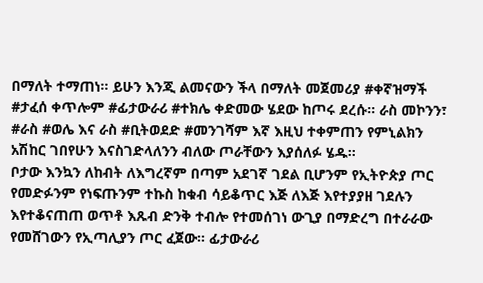በማለት ተማጠነ፡፡ ይሁን እንጂ ልመናውን ችላ በማለት መጀመሪያ #ቀኛዝማች #ታፈሰ ቀጥሎም #ፊታውራሪ #ተክሌ ቀድመው ሄደው ከጦሩ ደረሱ፡፡ ራስ መኮንን፣ #ራስ #ወሌ እና ራስ #ቢትወደድ #መንገሻም እኛ እዚህ ተቀምጠን የምኒልክን አሽከር ገበየሁን እናስገድላለንን ብለው ጦራቸውን እያሰለፉ ሄዱ፡፡
ቦታው እንኳን ለከብት ለእግረኛም በጣም አደገኛ ገደል ቢሆንም የኢትዮጵያ ጦር የመድፉንም የነፍጡንም ተኩስ ከቁብ ሳይቆጥር እጅ ለእጅ እየተያያዘ ገደሉን እየተቆናጠጠ ወጥቶ እጹብ ድንቅ ተብሎ የተመሰገነ ውጊያ በማድረግ በተራራው የመሸገውን የኢጣሊያን ጦር ፈጀው፡፡ ፊታውራሪ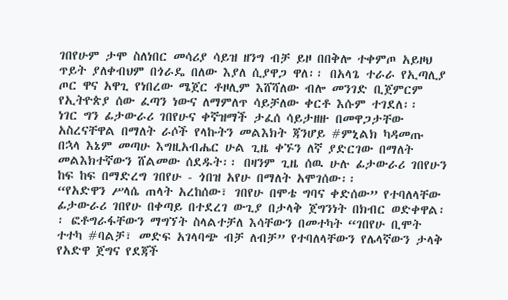ገበየሁም ታሞ ስለነበር መሳሪያ ሳይዝ ዘንግ ብቻ ይዞ በበቅሎ ተቀምጦ አይዞህ ጥይት ያለቀብህም በጎራዴ በለው እያለ ሲያዋጋ ዋለ፡፡ በአላጌ ተራራ የኢጣሊያ ጦር ዋና አዋጊ የነበረው ሜጀር ቶዞሊም እሸሻለው ብሎ መንገድ ቢጀምርም የኢትዮጵያ ሰው ፈጣን ነውና ለማምለጥ ሳይቻለው ቀርቶ እሱም ተገደለ፡፡
ነገር ግን ፊታውራሪ ገበየሁና ቀኛዝማች ታፈሰ ሳይታዘዙ በመዋጋታቸው አስረናቸዋል በማለት ራሶች የላኩትን መልእክት ጃንሆይ #ምኒልክ ካዳመጡ በኋላ እኔም መጣሁ እግዚአብሔር ሁል ጊዜ ቀኙን ለኛ ያድርገው በማለት መልእክተኛውን ሸልመው ሰደዱት፡፡ በዛንም ጊዜ ሰዉ ሁሉ ፊታውራሪ ገበየሁን ከፍ ከፍ በማድረግ ገበየሁ - ጎበዝ አየሁ በማለት አሞገሰው፡፡
“የአድዋን ሥላሴ ጠላት አረከሰው፣ ገበየሁ በሞቴ ግባና ቀድሰው” የተባለላቸው ፊታውራሪ ገበየሁ በቀጣይ በተደረገ ውጊያ በታላቅ ጀግንነት በክብር ወድቀዋል፡፡ ፎቶግራፋቸውን ማግኘት ስላልተቻለ እሳቸውን በመተካት “ገበየሁ ቢሞት ተተካ #ባልቻ፣ መድፍ አገላባጭ ብቻ ለብቻ” የተባለላቸውን የሌላኛውን ታላቅ የአድዋ ጀግና የደጃች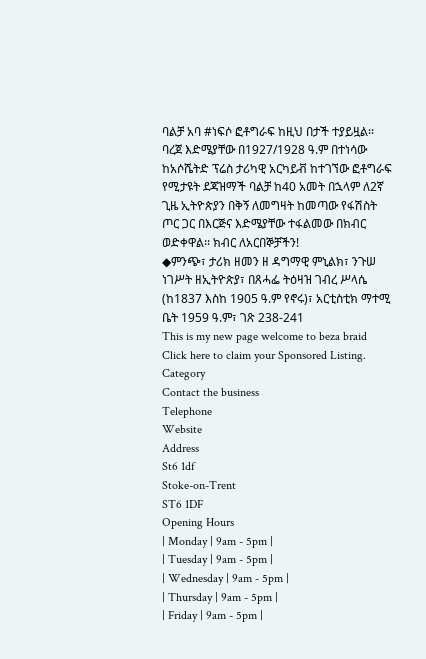ባልቻ አባ #ነፍሶ ፎቶግራፍ ከዚህ በታች ተያይዟል፡፡
ባረጀ እድሜያቸው በ1927/1928 ዓ.ም በተነሳው ከአሶሼትድ ፕሬስ ታሪካዊ አርካይቭ ከተገኘው ፎቶግራፍ የሚታዩት ደጃዝማች ባልቻ ከ40 አመት በኋላም ለ2ኛ ጊዜ ኢትዮጵያን በቅኝ ለመግዛት ከመጣው የፋሽስት ጦር ጋር በእርጅና እድሜያቸው ተፋልመው በክብር ወድቀዋል፡፡ ክብር ለአርበኞቻችን!
◆ምንጭ፣ ታሪክ ዘመን ዘ ዳግማዊ ምኒልክ፣ ንጉሠ ነገሥት ዘኢትዮጵያ፣ በጸሓፌ ትዕዛዝ ገብረ ሥላሴ (ከ1837 እስከ 1905 ዓ.ም የኖሩ)፣ አርቲስቲክ ማተሚ ቤት 1959 ዓ.ም፣ ገጽ 238-241
This is my new page welcome to beza braid
Click here to claim your Sponsored Listing.
Category
Contact the business
Telephone
Website
Address
St6 1df
Stoke-on-Trent
ST6 1DF
Opening Hours
| Monday | 9am - 5pm |
| Tuesday | 9am - 5pm |
| Wednesday | 9am - 5pm |
| Thursday | 9am - 5pm |
| Friday | 9am - 5pm |